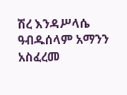ሽረ እንዳሥላሴ ዓብዱሰላም አማንን አስፈረመ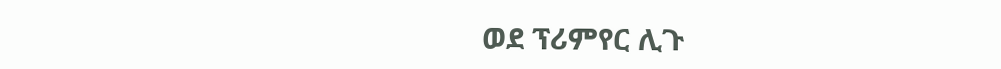ወደ ፕሪምየር ሊጉ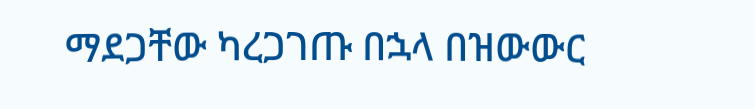ማደጋቸው ካረጋገጡ በኋላ በዝውውር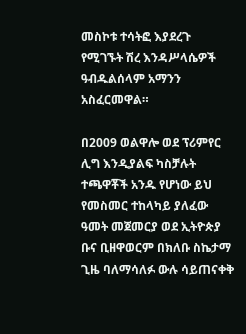መስኮቱ ተሳትፎ እያደረጉ የሚገኙት ሽረ እንዳሥላሴዎች ዓብዱልሰላም አማንን አስፈርመዋል።

በ2009 ወልዋሎ ወደ ፕሪምየር ሊግ እንዲያልፍ ካስቻሉት ተጫዋቾች አንዱ የሆነው ይህ የመስመር ተከላካይ ያለፈው ዓመት መጀመርያ ወደ ኢትዮጵያ ቡና ቢዘዋወርም በክለቡ ስኬታማ ጊዜ ባለማሳለፉ ውሉ ሳይጠናቀቅ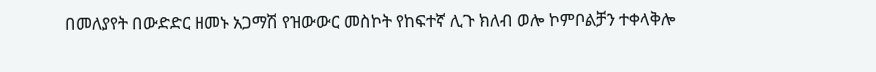በመለያየት በውድድር ዘመኑ አጋማሽ የዝውውር መስኮት የከፍተኛ ሊጉ ክለብ ወሎ ኮምቦልቻን ተቀላቅሎ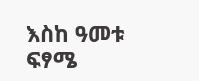እስከ ዓመቱ ፍፃሜ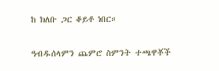ከ ክለቡ ጋር ቆይቶ ነበር።

ዓብዱሰላምን ጨምሮ ስምንት ተጫዋቾች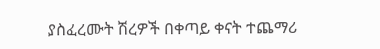ያስፈረሙት ሽረዎች በቀጣይ ቀናት ተጨማሪ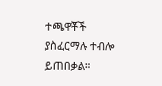ተጫዋቾች ያስፈርማሉ ተብሎ ይጠበቃል።